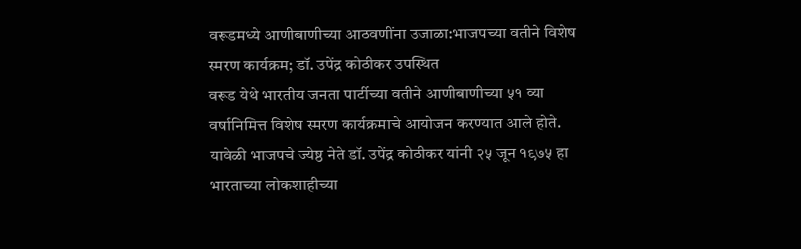वरूडमध्ये आणीबाणीच्या आठवणींना उजाळा:भाजपच्या वतीने विशेष स्मरण कार्यक्रम; डॉ. उपेंद्र कोठीकर उपस्थित
वरूड येथे भारतीय जनता पार्टीच्या वतीने आणीबाणीच्या ५१ व्या वर्षानिमित्त विशेष स्मरण कार्यक्रमाचे आयोजन करण्यात आले होते. यावेळी भाजपचे ज्येष्ठ नेते डॉ. उपेंद्र कोठीकर यांनी २५ जून १९७५ हा भारताच्या लोकशाहीच्या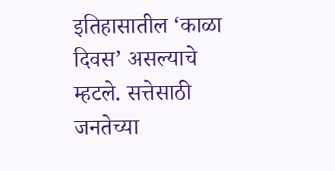इतिहासातील ‘काळा दिवस’ असल्याचे म्हटले. सत्तेसाठी जनतेच्या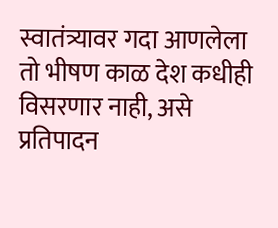स्वातंत्र्यावर गदा आणलेला तो भीषण काळ देश कधीही विसरणार नाही, असे प्रतिपादन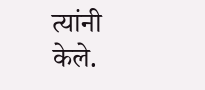त्यांनी केले.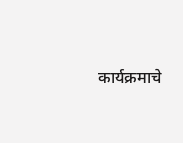कार्यक्रमाचे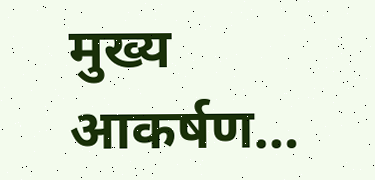मुख्य आकर्षण…